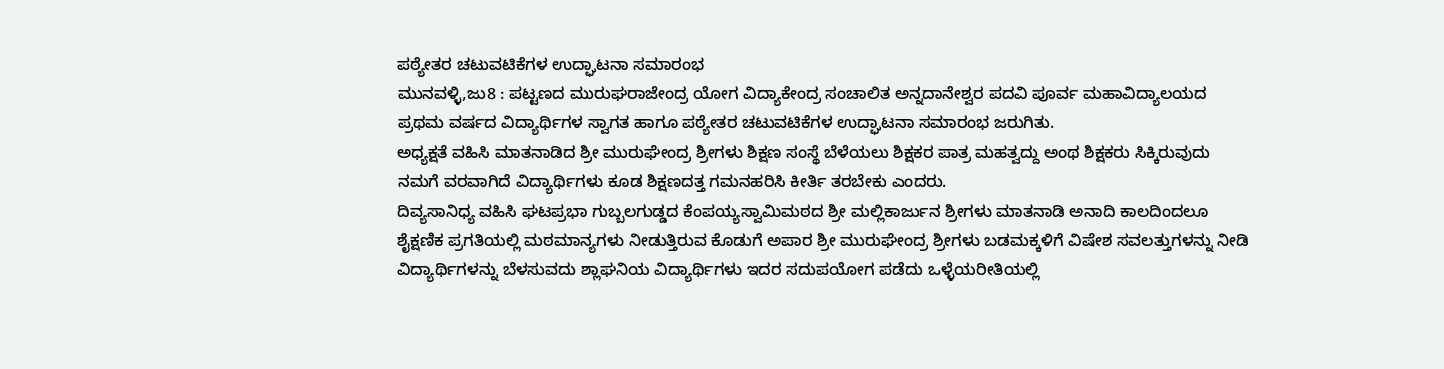ಪಠ್ಯೇತರ ಚಟುವಟಿಕೆಗಳ ಉದ್ಘಾಟನಾ ಸಮಾರಂಭ
ಮುನವಳ್ಳಿ,ಜು8 : ಪಟ್ಟಣದ ಮುರುಘರಾಜೇಂದ್ರ ಯೋಗ ವಿದ್ಯಾಕೇಂದ್ರ ಸಂಚಾಲಿತ ಅನ್ನದಾನೇಶ್ವರ ಪದವಿ ಪೂರ್ವ ಮಹಾವಿದ್ಯಾಲಯದ ಪ್ರಥಮ ವರ್ಷದ ವಿದ್ಯಾರ್ಥಿಗಳ ಸ್ವಾಗತ ಹಾಗೂ ಪಠ್ಯೇತರ ಚಟುವಟಿಕೆಗಳ ಉದ್ಘಾಟನಾ ಸಮಾರಂಭ ಜರುಗಿತು.
ಅಧ್ಯಕ್ಷತೆ ವಹಿಸಿ ಮಾತನಾಡಿದ ಶ್ರೀ ಮುರುಘೇಂದ್ರ ಶ್ರೀಗಳು ಶಿಕ್ಷಣ ಸಂಸ್ಥೆ ಬೆಳೆಯಲು ಶಿಕ್ಷಕರ ಪಾತ್ರ ಮಹತ್ವದ್ದು ಅಂಥ ಶಿಕ್ಷಕರು ಸಿಕ್ಕಿರುವುದು ನಮಗೆ ವರವಾಗಿದೆ ವಿದ್ಯಾರ್ಥಿಗಳು ಕೂಡ ಶಿಕ್ಷಣದತ್ತ ಗಮನಹರಿಸಿ ಕೀರ್ತಿ ತರಬೇಕು ಎಂದರು.
ದಿವ್ಯಸಾನಿಧ್ಯ ವಹಿಸಿ ಘಟಪ್ರಭಾ ಗುಬ್ಬಲಗುಡ್ಡದ ಕೆಂಪಯ್ಯಸ್ವಾಮಿಮಠದ ಶ್ರೀ ಮಲ್ಲಿಕಾರ್ಜುನ ಶ್ರೀಗಳು ಮಾತನಾಡಿ ಅನಾದಿ ಕಾಲದಿಂದಲೂ ಶೈಕ್ಷಣಿಕ ಪ್ರಗತಿಯಲ್ಲಿ ಮಠಮಾನ್ಯಗಳು ನೀಡುತ್ತಿರುವ ಕೊಡುಗೆ ಅಪಾರ ಶ್ರೀ ಮುರುಘೇಂದ್ರ ಶ್ರೀಗಳು ಬಡಮಕ್ಕಳಿಗೆ ವಿಷೇಶ ಸವಲತ್ತುಗಳನ್ನು ನೀಡಿ ವಿದ್ಯಾರ್ಥಿಗಳನ್ನು ಬೆಳಸುವದು ಶ್ಲಾಘನಿಯ ವಿದ್ಯಾರ್ಥಿಗಳು ಇದರ ಸದುಪಯೋಗ ಪಡೆದು ಒಳ್ಳೆಯರೀತಿಯಲ್ಲಿ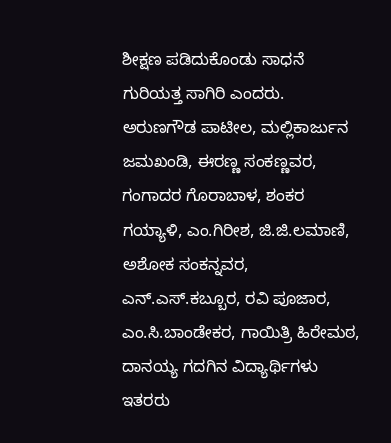ಶೀಕ್ಷಣ ಪಡಿದುಕೊಂಡು ಸಾಧನೆ ಗುರಿಯತ್ತ ಸಾಗಿರಿ ಎಂದರು.
ಅರುಣಗೌಡ ಪಾಟೀಲ, ಮಲ್ಲಿಕಾರ್ಜುನ ಜಮಖಂಡಿ, ಈರಣ್ಣ ಸಂಕಣ್ಣವರ, ಗಂಗಾದರ ಗೊರಾಬಾಳ, ಶಂಕರ ಗಯ್ಯಾಳಿ, ಎಂ.ಗಿರೀಶ, ಜಿ.ಜಿ.ಲಮಾಣಿ, ಅಶೋಕ ಸಂಕನ್ನವರ, ಎನ್.ಎಸ್.ಕಬ್ಬೂರ, ರವಿ ಪೂಜಾರ, ಎಂ.ಸಿ.ಬಾಂಡೇಕರ, ಗಾಯಿತ್ರಿ ಹಿರೇಮಠ, ದಾನಯ್ಯ ಗದಗಿನ ವಿದ್ಯಾರ್ಥಿಗಳು ಇತರರು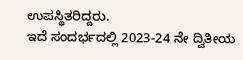ಉಪಸ್ಥಿತರಿದ್ದರು.
ಇದೆ ಸಂದರ್ಭದಲ್ಲಿ 2023-24 ನೇ ದ್ವಿತೀಯ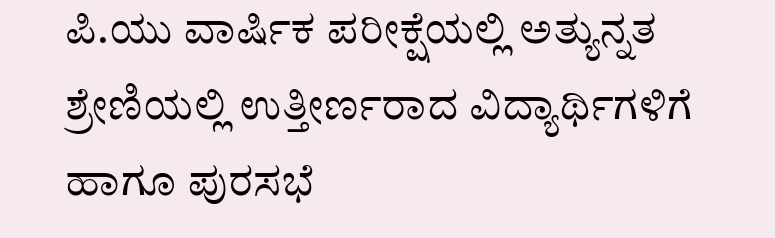ಪಿ.ಯು ವಾರ್ಷಿಕ ಪರೀಕ್ಷೆಯಲ್ಲಿ ಅತ್ಯುನ್ನತ ಶ್ರೇಣಿಯಲ್ಲಿ ಉತ್ತೀರ್ಣರಾದ ವಿದ್ಯಾರ್ಥಿಗಳಿಗೆ ಹಾಗೂ ಪುರಸಭೆ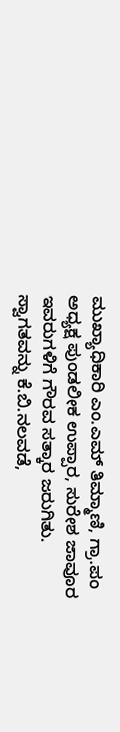ಮುಖ್ಯಾಧಿಕಾರಿ ಎಂ.ಎಮ್ ತಿಮ್ಮಾಣಿ, ಗ್ರಾ.ಪಂ ಅಧ್ಯಕ್ಷ ಪುಂಡಲೀಕ ಉಪ್ಪಾರ, ಸುರೇಶ ಜಾವೂರ ಇವರುಗಳಿಗೆ ಗೌರವ ಸತ್ಕಾರ ಜರುಗಿತು.
ಸ್ವಾಗತವನ್ನು ಕೆ.ಬಿ.ನಲವಡೆ,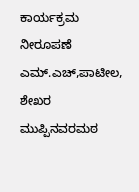ಕಾರ್ಯಕ್ರಮ ನೀರೂಪಣೆ ಎಮ್.ಎಚ್,ಪಾಟೀಲ, ಶೇಖರ ಮುಪ್ಪಿನವರಮಠ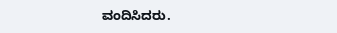ವಂದಿಸಿದರು.